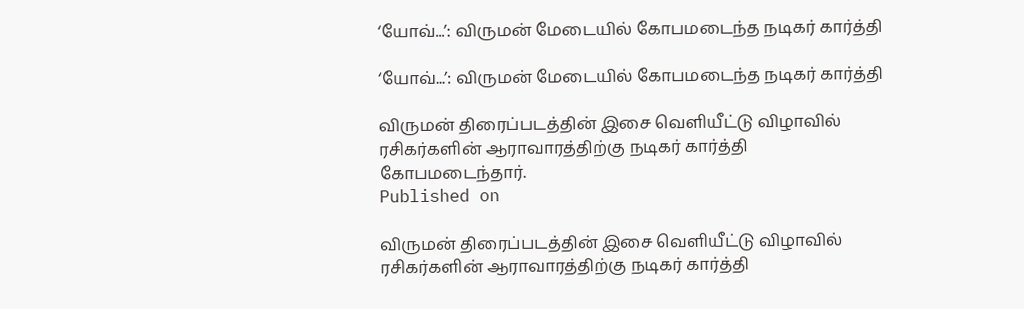‘யோவ்...’: விருமன் மேடையில் கோபமடைந்த நடிகர் கார்த்தி

‘யோவ்...’: விருமன் மேடையில் கோபமடைந்த நடிகர் கார்த்தி

விருமன் திரைப்படத்தின் இசை வெளியீட்டு விழாவில் ரசிகர்களின் ஆராவாரத்திற்கு நடிகர் கார்த்தி கோபமடைந்தார்.
Published on

விருமன் திரைப்படத்தின் இசை வெளியீட்டு விழாவில் ரசிகர்களின் ஆராவாரத்திற்கு நடிகர் கார்த்தி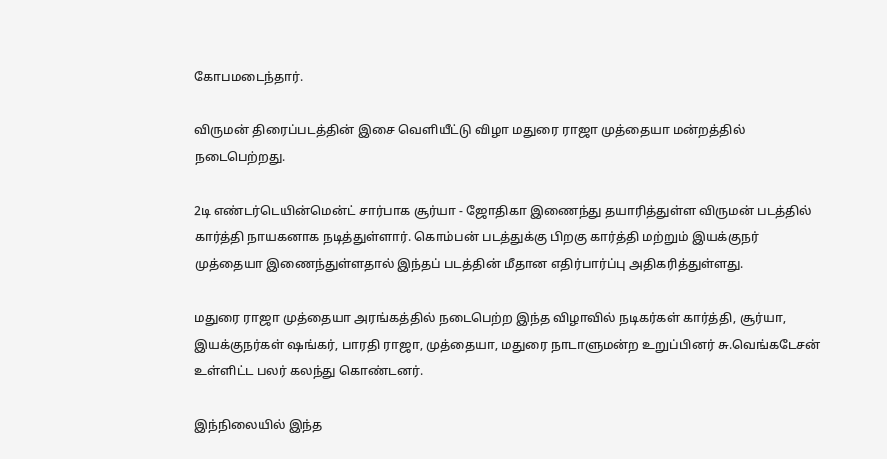கோபமடைந்தார்.

விருமன் திரைப்படத்தின் இசை வெளியீட்டு விழா மதுரை ராஜா முத்தையா மன்றத்தில் நடைபெற்றது.

2டி எண்டர்டெயின்மென்ட் சார்பாக சூர்யா - ஜோதிகா இணைந்து தயாரித்துள்ள விருமன் படத்தில் கார்த்தி நாயகனாக நடித்துள்ளார். கொம்பன் படத்துக்கு பிறகு கார்த்தி மற்றும் இயக்குநர் முத்தையா இணைந்துள்ளதால் இந்தப் படத்தின் மீதான எதிர்பார்ப்பு அதிகரித்துள்ளது.

மதுரை ராஜா முத்தையா அரங்கத்தில் நடைபெற்ற இந்த விழாவில் நடிகர்கள் கார்த்தி, சூர்யா, இயக்குநர்கள் ஷங்கர், பாரதி ராஜா, முத்தையா, மதுரை நாடாளுமன்ற உறுப்பினர் சு.வெங்கடேசன் உள்ளிட்ட பலர் கலந்து கொண்டனர்.

இந்நிலையில் இந்த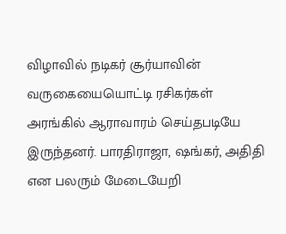விழாவில் நடிகர் சூர்யாவின் வருகையையொட்டி ரசிகர்கள் அரங்கில் ஆராவாரம் செய்தபடியே இருந்தனர். பாரதிராஜா, ஷங்கர், அதிதி என பலரும் மேடையேறி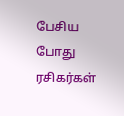பேசிய போது ரசிகர்கள்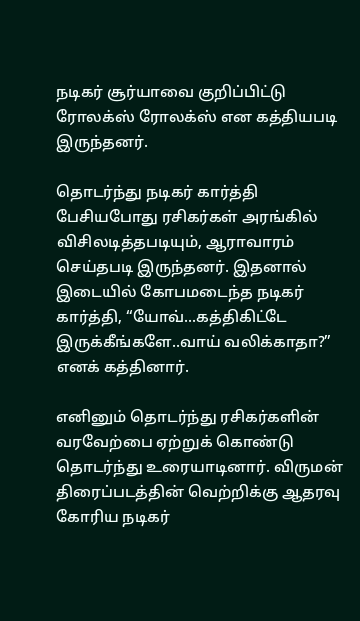நடிகர் சூர்யாவை குறிப்பிட்டு ரோலக்ஸ் ரோலக்ஸ் என கத்தியபடி இருந்தனர்.

தொடர்ந்து நடிகர் கார்த்தி பேசியபோது ரசிகர்கள் அரங்கில் விசிலடித்தபடியும், ஆராவாரம் செய்தபடி இருந்தனர். இதனால் இடையில் கோபமடைந்த நடிகர் கார்த்தி, “யோவ்...கத்திகிட்டே இருக்கீங்களே..வாய் வலிக்காதா?” எனக் கத்தினார்.

எனினும் தொடர்ந்து ரசிகர்களின் வரவேற்பை ஏற்றுக் கொண்டு தொடர்ந்து உரையாடினார். விருமன் திரைப்படத்தின் வெற்றிக்கு ஆதரவு கோரிய நடிகர்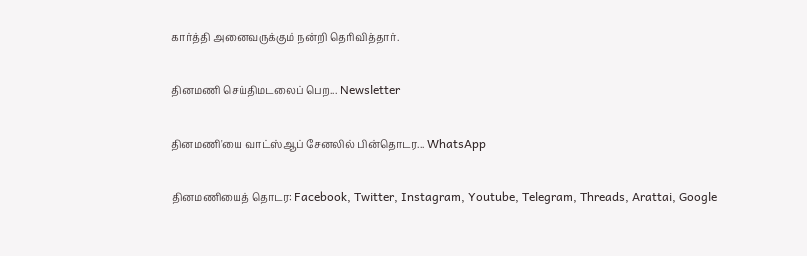கார்த்தி அனைவருக்கும் நன்றி தெரிவித்தார்.

தினமணி செய்திமடலைப் பெற... Newsletter

தினமணி'யை வாட்ஸ்ஆப் சேனலில் பின்தொடர... WhatsApp

தினமணியைத் தொடர: Facebook, Twitter, Instagram, Youtube, Telegram, Threads, Arattai, Google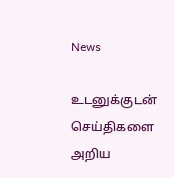News

உடனுக்குடன் செய்திகளை அறிய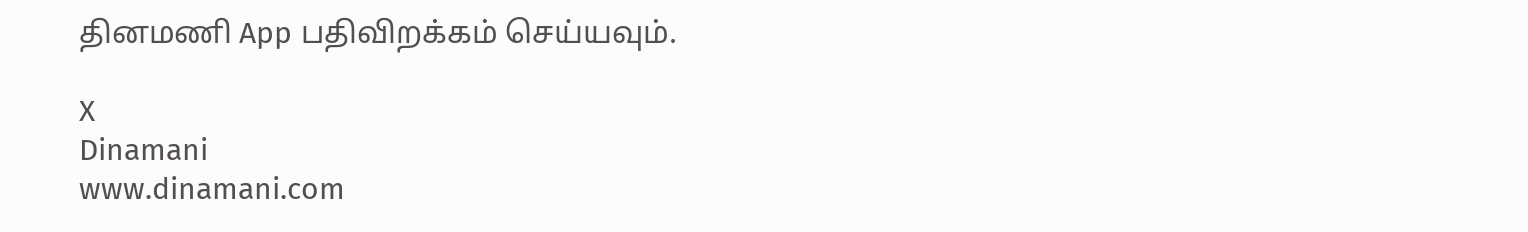தினமணி App பதிவிறக்கம் செய்யவும்.

X
Dinamani
www.dinamani.com